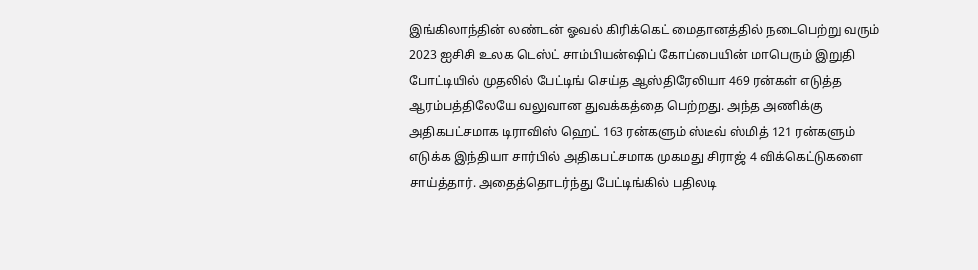இங்கிலாந்தின் லண்டன் ஓவல் கிரிக்கெட் மைதானத்தில் நடைபெற்று வரும் 2023 ஐசிசி உலக டெஸ்ட் சாம்பியன்ஷிப் கோப்பையின் மாபெரும் இறுதி போட்டியில் முதலில் பேட்டிங் செய்த ஆஸ்திரேலியா 469 ரன்கள் எடுத்த ஆரம்பத்திலேயே வலுவான துவக்கத்தை பெற்றது. அந்த அணிக்கு அதிகபட்சமாக டிராவிஸ் ஹெட் 163 ரன்களும் ஸ்டீவ் ஸ்மித் 121 ரன்களும் எடுக்க இந்தியா சார்பில் அதிகபட்சமாக முகமது சிராஜ் 4 விக்கெட்டுகளை சாய்த்தார். அதைத்தொடர்ந்து பேட்டிங்கில் பதிலடி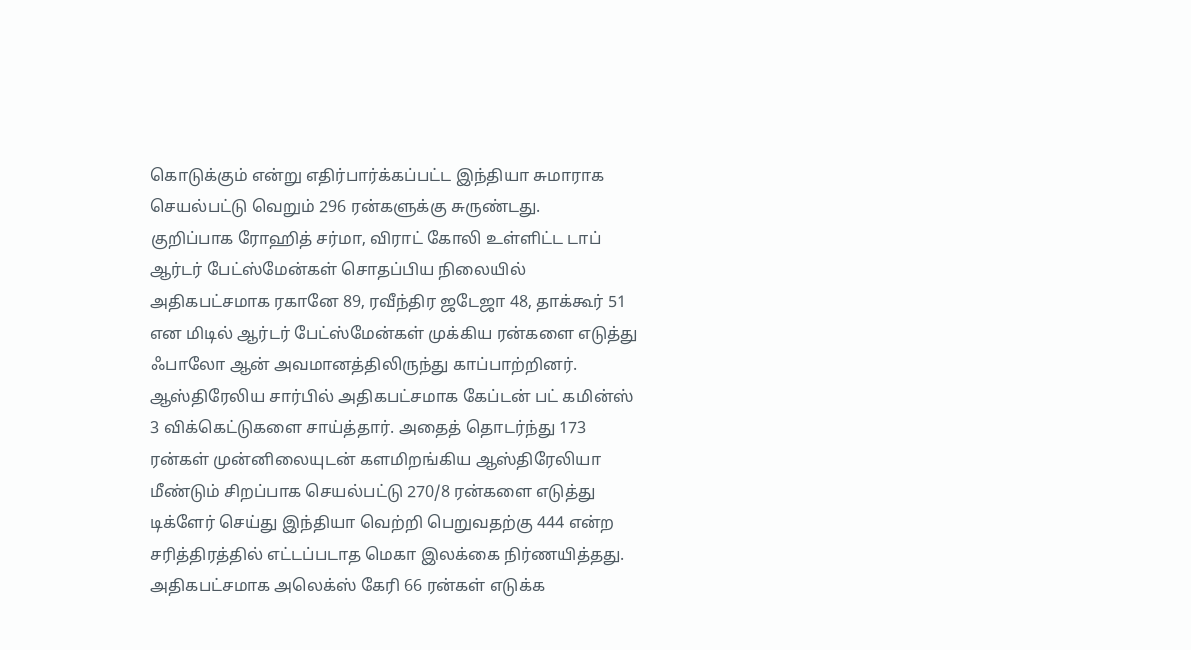கொடுக்கும் என்று எதிர்பார்க்கப்பட்ட இந்தியா சுமாராக செயல்பட்டு வெறும் 296 ரன்களுக்கு சுருண்டது.
குறிப்பாக ரோஹித் சர்மா, விராட் கோலி உள்ளிட்ட டாப் ஆர்டர் பேட்ஸ்மேன்கள் சொதப்பிய நிலையில் அதிகபட்சமாக ரகானே 89, ரவீந்திர ஜடேஜா 48, தாக்கூர் 51 என மிடில் ஆர்டர் பேட்ஸ்மேன்கள் முக்கிய ரன்களை எடுத்து ஃபாலோ ஆன் அவமானத்திலிருந்து காப்பாற்றினர். ஆஸ்திரேலிய சார்பில் அதிகபட்சமாக கேப்டன் பட் கமின்ஸ் 3 விக்கெட்டுகளை சாய்த்தார். அதைத் தொடர்ந்து 173 ரன்கள் முன்னிலையுடன் களமிறங்கிய ஆஸ்திரேலியா மீண்டும் சிறப்பாக செயல்பட்டு 270/8 ரன்களை எடுத்து டிக்ளேர் செய்து இந்தியா வெற்றி பெறுவதற்கு 444 என்ற சரித்திரத்தில் எட்டப்படாத மெகா இலக்கை நிர்ணயித்தது.
அதிகபட்சமாக அலெக்ஸ் கேரி 66 ரன்கள் எடுக்க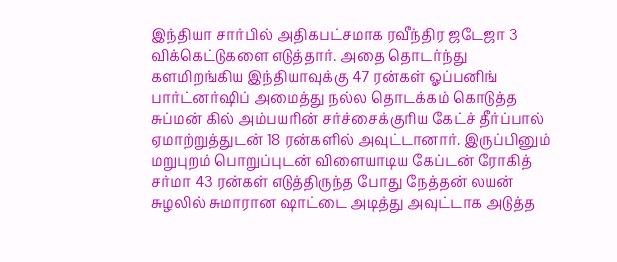இந்தியா சார்பில் அதிகபட்சமாக ரவீந்திர ஜடேஜா 3 விக்கெட்டுகளை எடுத்தார். அதை தொடர்ந்து களமிறங்கிய இந்தியாவுக்கு 47 ரன்கள் ஓப்பனிங் பார்ட்னர்ஷிப் அமைத்து நல்ல தொடக்கம் கொடுத்த சுப்மன் கில் அம்பயரின் சர்ச்சைக்குரிய கேட்ச் தீர்ப்பால் ஏமாற்றுத்துடன் 18 ரன்களில் அவுட்டானார். இருப்பினும் மறுபுறம் பொறுப்புடன் விளையாடிய கேப்டன் ரோகித் சர்மா 43 ரன்கள் எடுத்திருந்த போது நேத்தன் லயன் சுழலில் சுமாரான ஷாட்டை அடித்து அவுட்டாக அடுத்த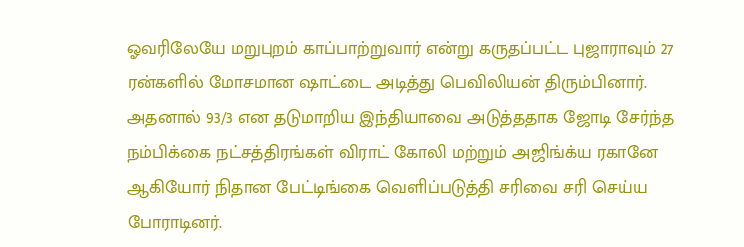ஓவரிலேயே மறுபுறம் காப்பாற்றுவார் என்று கருதப்பட்ட புஜாராவும் 27 ரன்களில் மோசமான ஷாட்டை அடித்து பெவிலியன் திரும்பினார்.
அதனால் 93/3 என தடுமாறிய இந்தியாவை அடுத்ததாக ஜோடி சேர்ந்த நம்பிக்கை நட்சத்திரங்கள் விராட் கோலி மற்றும் அஜிங்க்ய ரகானே ஆகியோர் நிதான பேட்டிங்கை வெளிப்படுத்தி சரிவை சரி செய்ய போராடினர்.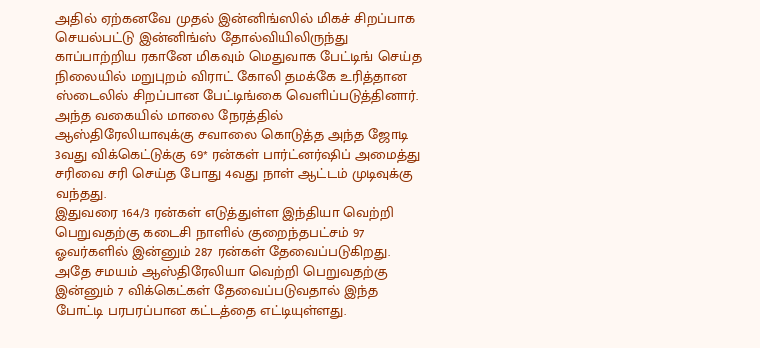அதில் ஏற்கனவே முதல் இன்னிங்ஸில் மிகச் சிறப்பாக செயல்பட்டு இன்னிங்ஸ் தோல்வியிலிருந்து காப்பாற்றிய ரகானே மிகவும் மெதுவாக பேட்டிங் செய்த நிலையில் மறுபுறம் விராட் கோலி தமக்கே உரித்தான ஸ்டைலில் சிறப்பான பேட்டிங்கை வெளிப்படுத்தினார். அந்த வகையில் மாலை நேரத்தில் ஆஸ்திரேலியாவுக்கு சவாலை கொடுத்த அந்த ஜோடி 3வது விக்கெட்டுக்கு 69* ரன்கள் பார்ட்னர்ஷிப் அமைத்து சரிவை சரி செய்த போது 4வது நாள் ஆட்டம் முடிவுக்கு வந்தது.
இதுவரை 164/3 ரன்கள் எடுத்துள்ள இந்தியா வெற்றி பெறுவதற்கு கடைசி நாளில் குறைந்தபட்சம் 97 ஓவர்களில் இன்னும் 287 ரன்கள் தேவைப்படுகிறது. அதே சமயம் ஆஸ்திரேலியா வெற்றி பெறுவதற்கு இன்னும் 7 விக்கெட்கள் தேவைப்படுவதால் இந்த போட்டி பரபரப்பான கட்டத்தை எட்டியுள்ளது.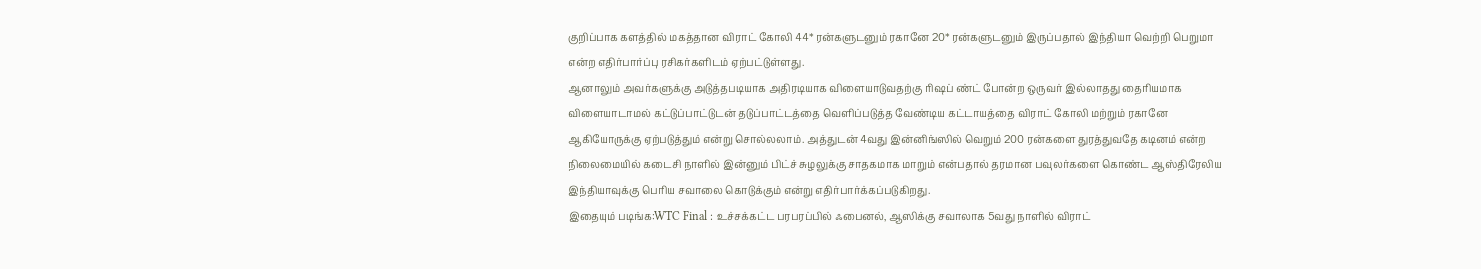குறிப்பாக களத்தில் மகத்தான விராட் கோலி 44* ரன்களுடனும் ரகானே 20* ரன்களுடனும் இருப்பதால் இந்தியா வெற்றி பெறுமா என்ற எதிர்பார்ப்பு ரசிகர்களிடம் ஏற்பட்டுள்ளது.
ஆனாலும் அவர்களுக்கு அடுத்தபடியாக அதிரடியாக விளையாடுவதற்கு ரிஷப் ண்ட் போன்ற ஒருவர் இல்லாதது தைரியமாக விளையாடாமல் கட்டுப்பாட்டுடன் தடுப்பாட்டத்தை வெளிப்படுத்த வேண்டிய கட்டாயத்தை விராட் கோலி மற்றும் ரகானே ஆகியோருக்கு ஏற்படுத்தும் என்று சொல்லலாம். அத்துடன் 4வது இன்னிங்ஸில் வெறும் 200 ரன்களை துரத்துவதே கடினம் என்ற நிலைமையில் கடைசி நாளில் இன்னும் பிட்ச் சுழலுக்கு சாதகமாக மாறும் என்பதால் தரமான பவுலர்களை கொண்ட ஆஸ்திரேலிய இந்தியாவுக்கு பெரிய சவாலை கொடுக்கும் என்று எதிர்பார்க்கப்படுகிறது.
இதையும் படிங்க:WTC Final : உச்சக்கட்ட பரபரப்பில் ஃபைனல், ஆஸிக்கு சவாலாக 5வது நாளில் விராட்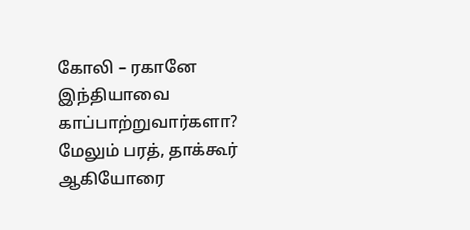கோலி – ரகானே இந்தியாவை காப்பாற்றுவார்களா?
மேலும் பரத், தாக்கூர் ஆகியோரை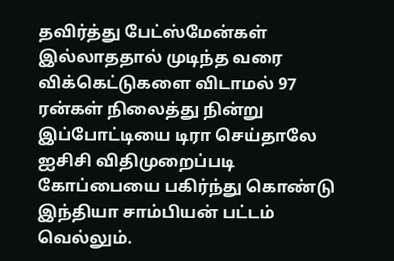தவிர்த்து பேட்ஸ்மேன்கள் இல்லாததால் முடிந்த வரை விக்கெட்டுகளை விடாமல் 97 ரன்கள் நிலைத்து நின்று இப்போட்டியை டிரா செய்தாலே ஐசிசி விதிமுறைப்படி கோப்பையை பகிர்ந்து கொண்டு இந்தியா சாம்பியன் பட்டம் வெல்லும்.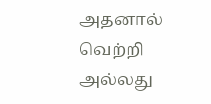அதனால் வெற்றி அல்லது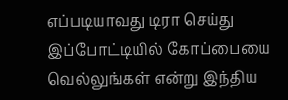எப்படியாவது டிரா செய்து இப்போட்டியில் கோப்பையை வெல்லுங்கள் என்று இந்திய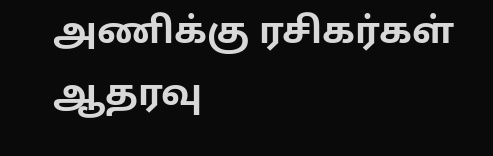அணிக்கு ரசிகர்கள் ஆதரவு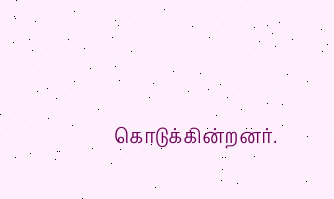கொடுக்கின்றனர்.